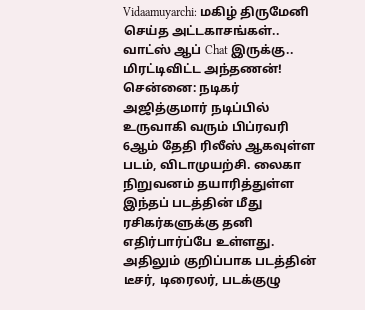Vidaamuyarchi: மகிழ் திருமேனி செய்த அட்டகாசங்கள்.. வாட்ஸ் ஆப் Chat இருக்கு.. மிரட்டிவிட்ட அந்தணன்!
சென்னை: நடிகர் அஜித்குமார் நடிப்பில் உருவாகி வரும் பிப்ரவரி 6ஆம் தேதி ரிலீஸ் ஆகவுள்ள படம், விடாமுயற்சி. லைகா நிறுவனம் தயாரித்துள்ள இந்தப் படத்தின் மீது ரசிகர்களுக்கு தனி எதிர்பார்ப்பே உள்ளது. அதிலும் குறிப்பாக படத்தின் டீசர், டிரைலர், படக்குழு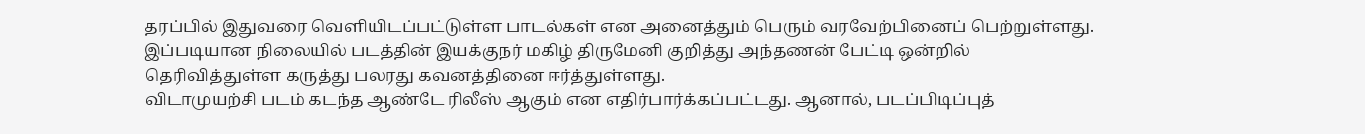தரப்பில் இதுவரை வெளியிடப்பட்டுள்ள பாடல்கள் என அனைத்தும் பெரும் வரவேற்பினைப் பெற்றுள்ளது. இப்படியான நிலையில் படத்தின் இயக்குநர் மகிழ் திருமேனி குறித்து அந்தணன் பேட்டி ஒன்றில் தெரிவித்துள்ள கருத்து பலரது கவனத்தினை ஈர்த்துள்ளது.
விடாமுயற்சி படம் கடந்த ஆண்டே ரிலீஸ் ஆகும் என எதிர்பார்க்கப்பட்டது. ஆனால், படப்பிடிப்புத்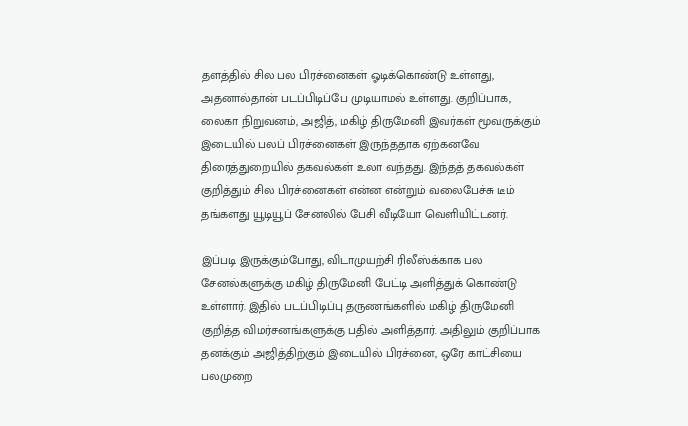தளத்தில் சில பல பிரச்னைகள் ஓடிக்கொண்டு உள்ளது, அதனால்தான் படப்பிடிப்பே முடியாமல் உள்ளது. குறிப்பாக, லைகா நிறுவனம், அஜித், மகிழ் திருமேனி இவர்கள் மூவருக்கும் இடையில் பலப் பிரச்னைகள் இருந்ததாக ஏற்கனவே திரைத்துறையில் தகவல்கள் உலா வந்தது. இந்தத் தகவல்கள் குறித்தும் சில பிரச்னைகள் என்ன என்றும் வலைபேச்சு டீம் தங்களது யூடியூப் சேனலில் பேசி வீடியோ வெளியிட்டனர்.

இப்படி இருக்கும்போது, விடாமுயற்சி ரிலீஸ்க்காக பல சேனல்களுக்கு மகிழ் திருமேனி பேட்டி அளித்துக் கொண்டு உள்ளார். இதில் படப்பிடிப்பு தருணங்களில் மகிழ் திருமேனி குறித்த விமர்சனங்களுக்கு பதில் அளித்தார். அதிலும் குறிப்பாக தனக்கும் அஜித்திற்கும் இடையில் பிரச்னை, ஒரே காட்சியை பலமுறை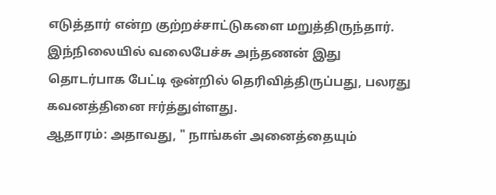எடுத்தார் என்ற குற்றச்சாட்டுகளை மறுத்திருந்தார். இந்நிலையில் வலைபேச்சு அந்தணன் இது தொடர்பாக பேட்டி ஒன்றில் தெரிவித்திருப்பது, பலரது கவனத்தினை ஈர்த்துள்ளது.
ஆதாரம்: அதாவது, " நாங்கள் அனைத்தையும்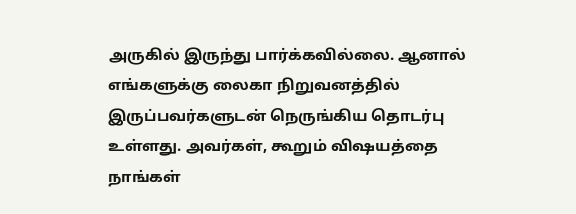அருகில் இருந்து பார்க்கவில்லை. ஆனால் எங்களுக்கு லைகா நிறுவனத்தில் இருப்பவர்களுடன் நெருங்கிய தொடர்பு உள்ளது. அவர்கள், கூறும் விஷயத்தை நாங்கள்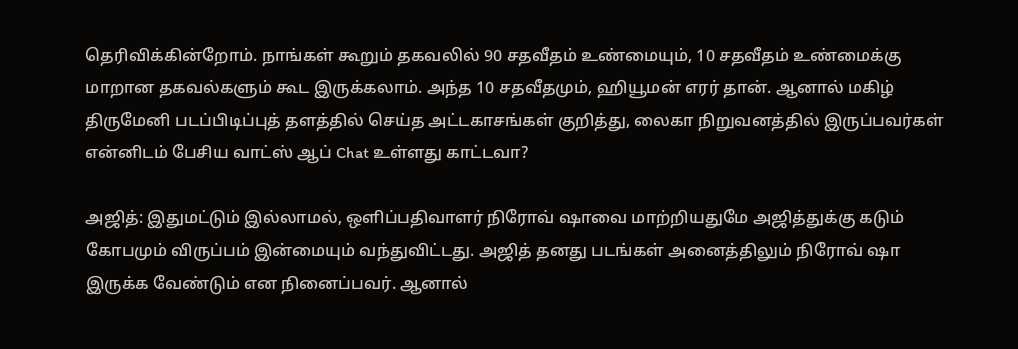தெரிவிக்கின்றோம். நாங்கள் கூறும் தகவலில் 90 சதவீதம் உண்மையும், 10 சதவீதம் உண்மைக்கு மாறான தகவல்களும் கூட இருக்கலாம். அந்த 10 சதவீதமும், ஹியூமன் எரர் தான். ஆனால் மகிழ் திருமேனி படப்பிடிப்புத் தளத்தில் செய்த அட்டகாசங்கள் குறித்து, லைகா நிறுவனத்தில் இருப்பவர்கள் என்னிடம் பேசிய வாட்ஸ் ஆப் Chat உள்ளது காட்டவா?

அஜித்: இதுமட்டும் இல்லாமல், ஒளிப்பதிவாளர் நிரோவ் ஷாவை மாற்றியதுமே அஜித்துக்கு கடும் கோபமும் விருப்பம் இன்மையும் வந்துவிட்டது. அஜித் தனது படங்கள் அனைத்திலும் நிரோவ் ஷா இருக்க வேண்டும் என நினைப்பவர். ஆனால்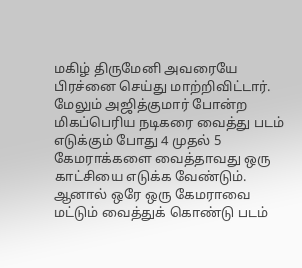மகிழ் திருமேனி அவரையே பிரச்னை செய்து மாற்றிவிட்டார். மேலும் அஜித்குமார் போன்ற மிகப்பெரிய நடிகரை வைத்து படம் எடுக்கும் போது 4 முதல் 5 கேமராக்களை வைத்தாவது ஒரு காட்சியை எடுக்க வேண்டும். ஆனால் ஒரே ஒரு கேமராவை மட்டும் வைத்துக் கொண்டு படம்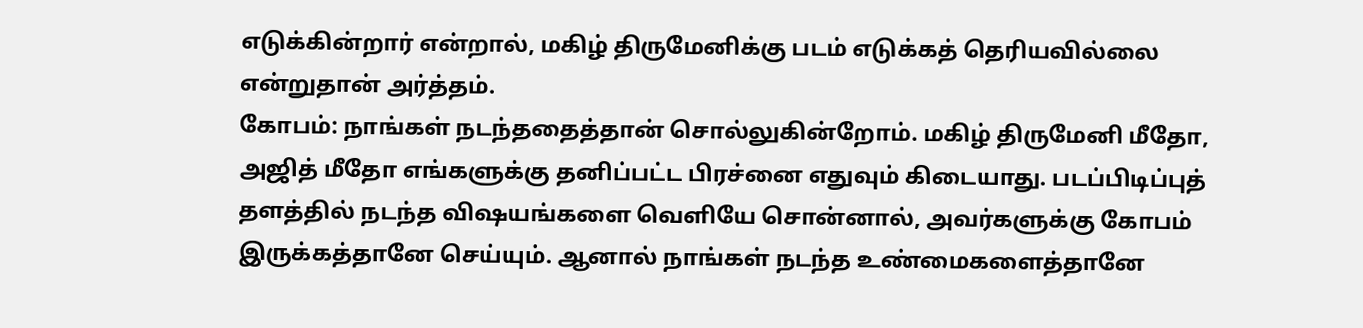எடுக்கின்றார் என்றால், மகிழ் திருமேனிக்கு படம் எடுக்கத் தெரியவில்லை என்றுதான் அர்த்தம்.
கோபம்: நாங்கள் நடந்ததைத்தான் சொல்லுகின்றோம். மகிழ் திருமேனி மீதோ, அஜித் மீதோ எங்களுக்கு தனிப்பட்ட பிரச்னை எதுவும் கிடையாது. படப்பிடிப்புத் தளத்தில் நடந்த விஷயங்களை வெளியே சொன்னால், அவர்களுக்கு கோபம் இருக்கத்தானே செய்யும். ஆனால் நாங்கள் நடந்த உண்மைகளைத்தானே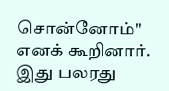சொன்னோம்" எனக் கூறினார். இது பலரது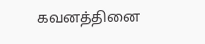கவனத்தினை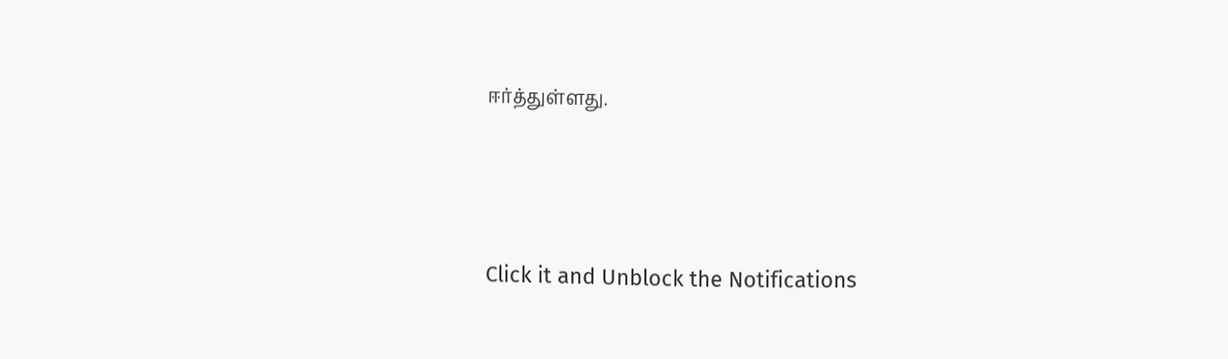ஈர்த்துள்ளது.



Click it and Unblock the Notifications